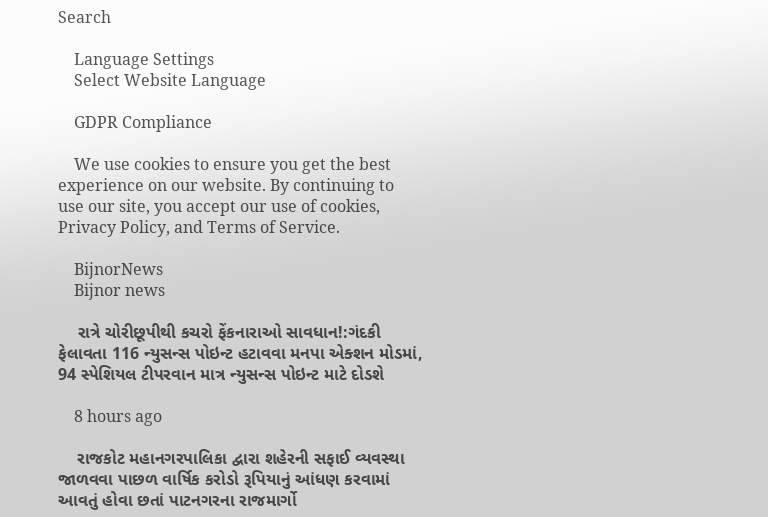Search

    Language Settings
    Select Website Language

    GDPR Compliance

    We use cookies to ensure you get the best experience on our website. By continuing to use our site, you accept our use of cookies, Privacy Policy, and Terms of Service.

    BijnorNews
    Bijnor news

    રાત્રે ચોરીછૂપીથી કચરો ફેંકનારાઓ સાવધાન!:ગંદકી ફેલાવતા 116 ન્યુસન્સ પોઇન્ટ હટાવવા મનપા એક્શન મોડમાં, 94 સ્પેશિયલ ટીપરવાન માત્ર ન્યુસન્સ પોઇન્ટ માટે દોડશે

    8 hours ago

    રાજકોટ મહાનગરપાલિકા દ્વારા શહેરની સફાઈ વ્યવસ્થા જાળવવા પાછળ વાર્ષિક કરોડો રૂપિયાનું આંધણ કરવામાં આવતું હોવા છતાં પાટનગરના રાજમાર્ગો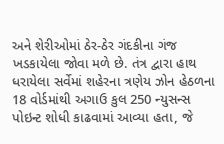અને શેરીઓમાં ઠેર-ઠેર ગંદકીના ગંજ ખડકાયેલા જોવા મળે છે. તંત્ર દ્વારા હાથ ધરાયેલા સર્વેમાં શહેરના ત્રણેય ઝોન હેઠળના 18 વોર્ડમાંથી અગાઉ કુલ 250 ન્યુસન્સ પોઇન્ટ શોધી કાઢવામાં આવ્યા હતા, જે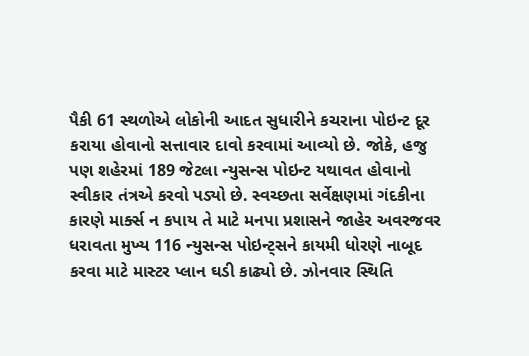પૈકી 61 સ્થળોએ લોકોની આદત સુધારીને કચરાના પોઇન્ટ દૂર કરાયા હોવાનો સત્તાવાર દાવો કરવામાં આવ્યો છે. જોકે, હજુ પણ શહેરમાં 189 જેટલા ન્યુસન્સ પોઇન્ટ યથાવત હોવાનો સ્વીકાર તંત્રએ કરવો પડ્યો છે. સ્વચ્છતા સર્વેક્ષણમાં ગંદકીના કારણે માર્ક્સ ન કપાય તે માટે મનપા પ્રશાસને જાહેર અવરજવર ધરાવતા મુખ્ય 116 ન્યુસન્સ પોઇન્ટ્સને કાયમી ધોરણે નાબૂદ કરવા માટે માસ્ટર પ્લાન ઘડી કાઢ્યો છે. ઝોનવાર સ્થિતિ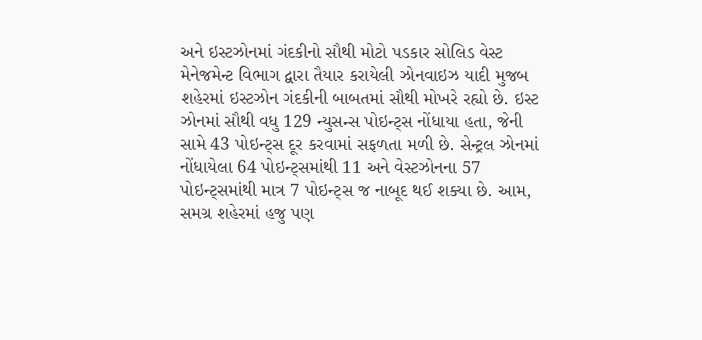અને ઇસ્ટઝોનમાં ગંદકીનો સૌથી મોટો પડકાર સોલિડ વેસ્ટ મેનેજમેન્ટ વિભાગ દ્વારા તૈયાર કરાયેલી ઝોનવાઇઝ યાદી મુજબ શહેરમાં ઇસ્ટઝોન ગંદકીની બાબતમાં સૌથી મોખરે રહ્યો છે. ઇસ્ટ ઝોનમાં સૌથી વધુ 129 ન્યુસન્સ પોઇન્ટ્સ નોંધાયા હતા, જેની સામે 43 પોઇન્ટ્સ દૂર કરવામાં સફળતા મળી છે. સેન્ટ્રલ ઝોનમાં નોંધાયેલા 64 પોઇન્ટ્સમાંથી 11 અને વેસ્ટઝોનના 57 પોઇન્ટ્સમાંથી માત્ર 7 પોઇન્ટ્સ જ નાબૂદ થઈ શક્યા છે. આમ, સમગ્ર શહેરમાં હજુ પણ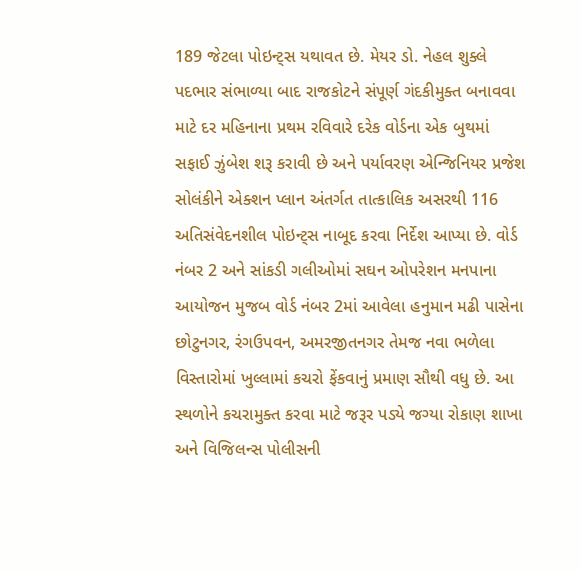189 જેટલા પોઇન્ટ્સ યથાવત છે. મેયર ડો. નેહલ શુક્લે પદભાર સંભાળ્યા બાદ રાજકોટને સંપૂર્ણ ગંદકીમુક્ત બનાવવા માટે દર મહિનાના પ્રથમ રવિવારે દરેક વોર્ડના એક બુથમાં સફાઈ ઝુંબેશ શરૂ કરાવી છે અને પર્યાવરણ એન્જિનિયર પ્રજેશ સોલંકીને એક્શન પ્લાન અંતર્ગત તાત્કાલિક અસરથી 116 અતિસંવેદનશીલ પોઇન્ટ્સ નાબૂદ કરવા નિર્દેશ આપ્યા છે. વોર્ડ નંબર 2 અને સાંકડી ગલીઓમાં સઘન ઓપરેશન મનપાના આયોજન મુજબ વોર્ડ નંબર 2માં આવેલા હનુમાન મઢી પાસેના છોટુનગર, રંગઉપવન, અમરજીતનગર તેમજ નવા ભળેલા વિસ્તારોમાં ખુલ્લામાં કચરો ફેંકવાનું પ્રમાણ સૌથી વધુ છે. આ સ્થળોને કચરામુક્ત કરવા માટે જરૂર પડ્યે જગ્યા રોકાણ શાખા અને વિજિલન્સ પોલીસની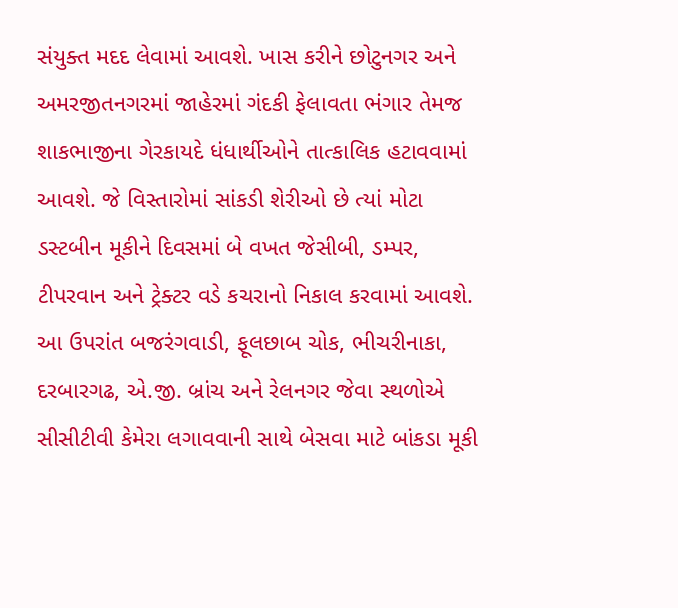સંયુક્ત મદદ લેવામાં આવશે. ખાસ કરીને છોટુનગર અને અમરજીતનગરમાં જાહેરમાં ગંદકી ફેલાવતા ભંગાર તેમજ શાકભાજીના ગેરકાયદે ધંધાર્થીઓને તાત્કાલિક હટાવવામાં આવશે. જે વિસ્તારોમાં સાંકડી શેરીઓ છે ત્યાં મોટા ડસ્ટબીન મૂકીને દિવસમાં બે વખત જેસીબી, ડમ્પર, ટીપરવાન અને ટ્રેક્ટર વડે કચરાનો નિકાલ કરવામાં આવશે. આ ઉપરાંત બજરંગવાડી, ફૂલછાબ ચોક, ભીચરીનાકા, દરબારગઢ, એ.જી. બ્રાંચ અને રેલનગર જેવા સ્થળોએ સીસીટીવી કેમેરા લગાવવાની સાથે બેસવા માટે બાંકડા મૂકી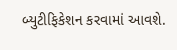બ્યુટીફિકેશન કરવામાં આવશે.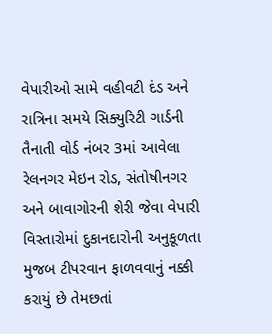વેપારીઓ સામે વહીવટી દંડ અને રાત્રિના સમયે સિક્યુરિટી ગાર્ડની તૈનાતી વોર્ડ નંબર 3માં આવેલા રેલનગર મેઇન રોડ, સંતોષીનગર અને બાવાગોરની શેરી જેવા વેપારી વિસ્તારોમાં દુકાનદારોની અનુકૂળતા મુજબ ટીપરવાન ફાળવવાનું નક્કી કરાયું છે તેમછતાં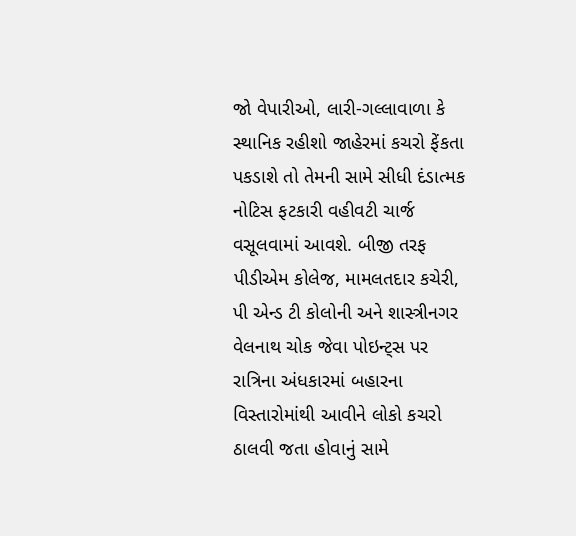જો વેપારીઓ, લારી-ગલ્લાવાળા કે સ્થાનિક રહીશો જાહેરમાં કચરો ફેંકતા પકડાશે તો તેમની સામે સીધી દંડાત્મક નોટિસ ફટકારી વહીવટી ચાર્જ વસૂલવામાં આવશે. બીજી તરફ પીડીએમ કોલેજ, મામલતદાર કચેરી, પી એન્ડ ટી કોલોની અને શાસ્ત્રીનગર વેલનાથ ચોક જેવા પોઇન્ટ્સ પર રાત્રિના અંધકારમાં બહારના વિસ્તારોમાંથી આવીને લોકો કચરો ઠાલવી જતા હોવાનું સામે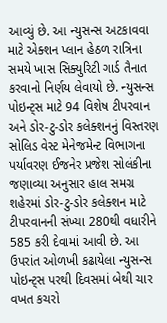આવ્યું છે. આ ન્યુસન્સ અટકાવવા માટે એક્શન પ્લાન હેઠળ રાત્રિના સમયે ખાસ સિક્યુરિટી ગાર્ડ તૈનાત કરવાનો નિર્ણય લેવાયો છે. ન્યુસન્સ પોઇન્ટ્સ માટે 94 વિશેષ ટીપરવાન અને ડોર-ટુ-ડોર કલેક્શનનું વિસ્તરણ સોલિડ વેસ્ટ મેનેજમેન્ટ વિભાગના પર્યાવરણ ઈજનેર પ્રજેશ સોલંકીના જણાવ્યા અનુસાર હાલ સમગ્ર શહેરમાં ડોર-ટુ-ડોર કલેક્શન માટે ટીપરવાનની સંખ્યા 280થી વધારીને 585 કરી દેવામાં આવી છે. આ ઉપરાંત ઓળખી કઢાયેલા ન્યુસન્સ પોઇન્ટ્સ પરથી દિવસમાં બેથી ચાર વખત કચરો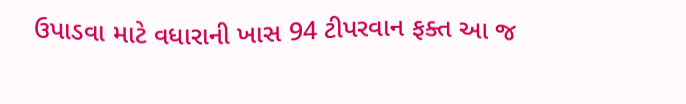ઉપાડવા માટે વધારાની ખાસ 94 ટીપરવાન ફક્ત આ જ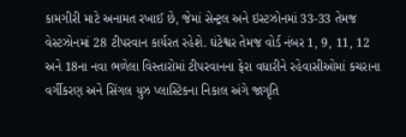કામગીરી માટે અનામત રખાઈ છે, જેમાં સેન્ટ્રલ અને ઇસ્ટઝોનમાં 33-33 તેમજ વેસ્ટઝોનમાં 28 ટીપરવાન કાર્યરત રહેશે. ઘંટેશ્વર તેમજ વોર્ડ નંબર 1, 9, 11, 12 અને 18ના નવા ભળેલા વિસ્તારોમાં ટીપરવાનના ફેરા વધારીને રહેવાસીઓમાં કચરાના વર્ગીકરણ અને સિંગલ યુઝ પ્લાસ્ટિકના નિકાલ અંગે જાગૃતિ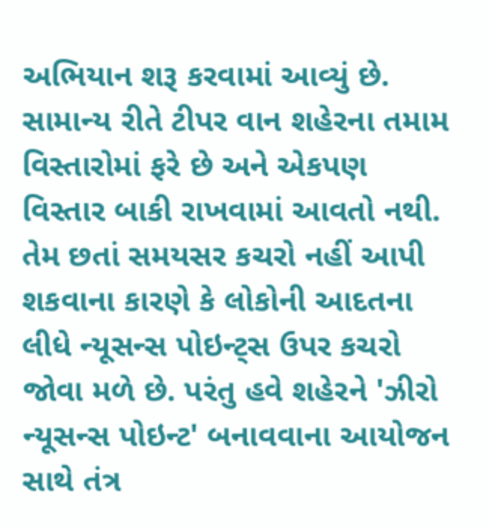અભિયાન શરૂ કરવામાં આવ્યું છે. સામાન્ય રીતે ટીપર વાન શહેરના તમામ વિસ્તારોમાં ફરે છે અને એકપણ વિસ્તાર બાકી રાખવામાં આવતો નથી. તેમ છતાં સમયસર કચરો નહીં આપી શકવાના કારણે કે લોકોની આદતના લીધે ન્યૂસન્સ પોઇન્ટ્સ ઉપર કચરો જોવા મળે છે. પરંતુ હવે શહેરને 'ઝીરો ન્યૂસન્સ પોઇન્ટ' બનાવવાના આયોજન સાથે તંત્ર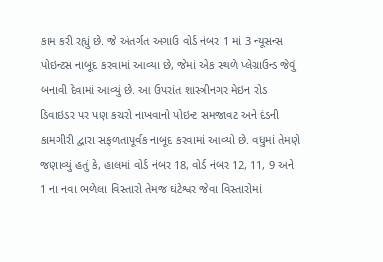કામ કરી રહ્યું છે. જે અંતર્ગત અગાઉ વોર્ડ નંબર 1 માં 3 ન્યૂસન્સ પોઇન્ટસ નાબૂદ કરવામાં આવ્યા છે, જેમાં એક સ્થળે પ્લેગ્રાઉન્ડ જેવું બનાવી દેવામાં આવ્યું છે. આ ઉપરાંત શાસ્ત્રીનગર મેઇન રોડ ડિવાઇડર પર પણ કચરો નાખવાનો પોઇન્ટ સમજાવટ અને દંડની કામગીરી દ્વારા સફળતાપૂર્વક નાબૂદ કરવામાં આવ્યો છે. વધુમાં તેમણે જણાવ્યું હતું કે, હાલમાં વોર્ડ નંબર 18, વોર્ડ નંબર 12, 11, 9 અને 1 ના નવા ભળેલા વિસ્તારો તેમજ ઘંટેશ્વર જેવા વિસ્તારોમાં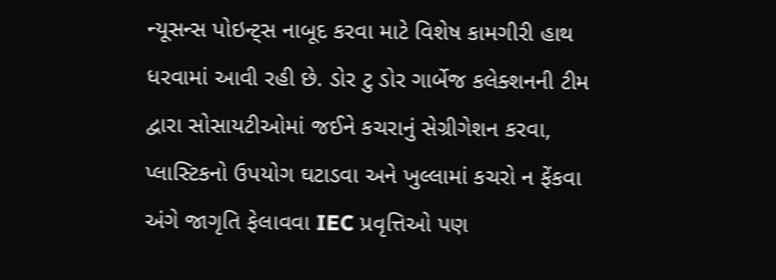ન્યૂસન્સ પોઇન્ટ્સ નાબૂદ કરવા માટે વિશેષ કામગીરી હાથ ધરવામાં આવી રહી છે. ડોર ટુ ડોર ગાર્બેજ કલેક્શનની ટીમ દ્વારા સોસાયટીઓમાં જઈને કચરાનું સેગ્રીગેશન કરવા, પ્લાસ્ટિકનો ઉપયોગ ઘટાડવા અને ખુલ્લામાં કચરો ન ફેંકવા અંગે જાગૃતિ ફેલાવવા IEC પ્રવૃત્તિઓ પણ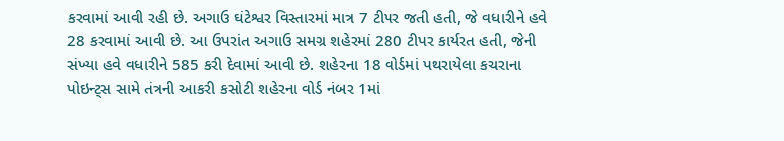કરવામાં આવી રહી છે. અગાઉ ઘંટેશ્વર વિસ્તારમાં માત્ર 7 ટીપર જતી હતી, જે વધારીને હવે 28 કરવામાં આવી છે. આ ઉપરાંત અગાઉ સમગ્ર શહેરમાં 280 ટીપર કાર્યરત હતી, જેની સંખ્યા હવે વધારીને 585 કરી દેવામાં આવી છે. શહેરના 18 વોર્ડમાં પથરાયેલા કચરાના પોઇન્ટ્સ સામે તંત્રની આકરી કસોટી શહેરના વોર્ડ નંબર 1માં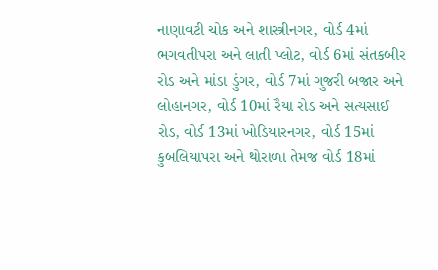નાણાવટી ચોક અને શાસ્ત્રીનગર, વોર્ડ 4માં ભગવતીપરા અને લાતી પ્લોટ, વોર્ડ 6માં સંતકબીર રોડ અને માંડા ડુંગર, વોર્ડ 7માં ગુજરી બજાર અને લોહાનગર, વોર્ડ 10માં રૈયા રોડ અને સત્યસાઈ રોડ, વોર્ડ 13માં ખોડિયારનગર, વોર્ડ 15માં કુબલિયાપરા અને થોરાળા તેમજ વોર્ડ 18માં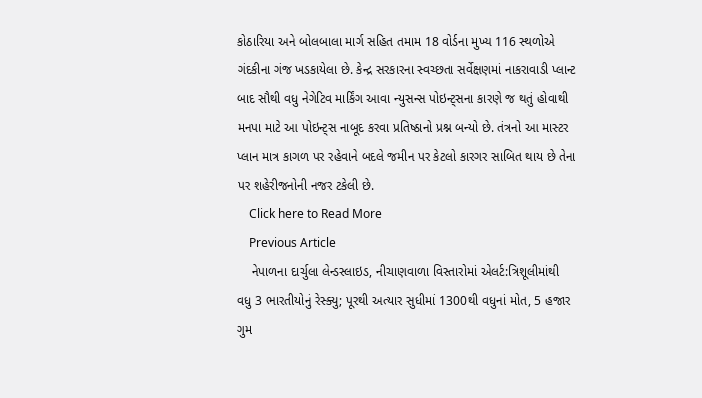કોઠારિયા અને બોલબાલા માર્ગ સહિત તમામ 18 વોર્ડના મુખ્ય 116 સ્થળોએ ગંદકીના ગંજ ખડકાયેલા છે. કેન્દ્ર સરકારના સ્વચ્છતા સર્વેક્ષણમાં નાકરાવાડી પ્લાન્ટ બાદ સૌથી વધુ નેગેટિવ માર્કિંગ આવા ન્યુસન્સ પોઇન્ટ્સના કારણે જ થતું હોવાથી મનપા માટે આ પોઇન્ટ્સ નાબૂદ કરવા પ્રતિષ્ઠાનો પ્રશ્ન બન્યો છે. તંત્રનો આ માસ્ટર પ્લાન માત્ર કાગળ પર રહેવાને બદલે જમીન પર કેટલો કારગર સાબિત થાય છે તેના પર શહેરીજનોની નજર ટકેલી છે.
    Click here to Read More
    Previous Article
    નેપાળના દાર્ચુલા લેન્ડસ્લાઇડ, નીચાણવાળા વિસ્તારોમાં એલર્ટ:ત્રિશૂલીમાંથી વધુ 3 ભારતીયોનું રેસ્ક્યુ; પૂરથી અત્યાર સુધીમાં 1300થી વધુનાં મોત, 5 હજાર ગુમ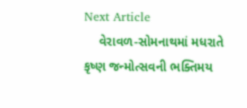Next Article
    વેરાવળ-સોમનાથમાં મધરાતે કૃષ્ણ જન્મોત્સવની ભક્તિમય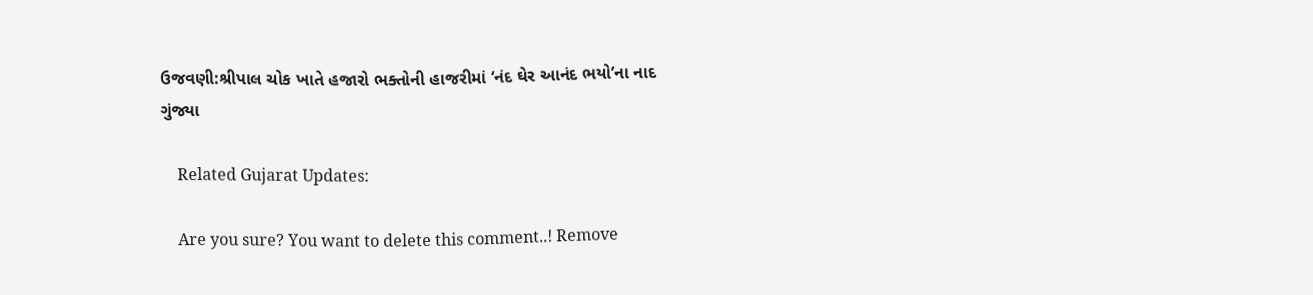ઉજવણી:શ્રીપાલ ચોક ખાતે હજારો ભક્તોની હાજરીમાં ‘નંદ ઘેર આનંદ ભયો’ના નાદ ગુંજ્યા

    Related Gujarat Updates:

    Are you sure? You want to delete this comment..! Remove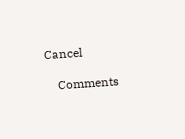Cancel

    Comments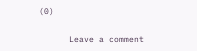(0)

      Leave a comment